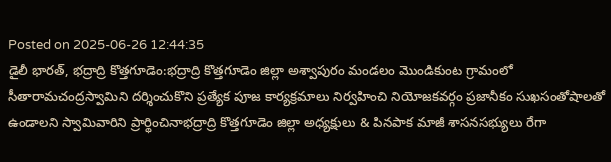Posted on 2025-06-26 12:44:35
డైలీ భారత్, భద్రాద్రి కొత్తగూడెం:భద్రాద్రి కొత్తగూడెం జిల్లా అశ్వాపురం మండలం మొండికుంట గ్రామంలో సీతారామచంద్రస్వామిని దర్శించుకొని ప్రత్యేక పూజ కార్యక్రమాలు నిర్వహించి నియోజకవర్గం ప్రజానీకం సుఖసంతోషాలతో ఉండాలని స్వామివారిని ప్రార్థించినాభద్రాద్రి కొత్తగూడెం జిల్లా అధ్యక్షులు & పినపాక మాజీ శాసనసభ్యులు రేగా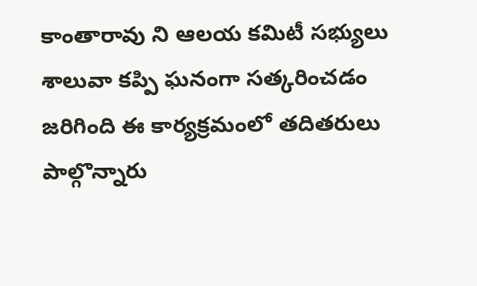కాంతారావు ని ఆలయ కమిటీ సభ్యులు శాలువా కప్పి ఘనంగా సత్కరించడం జరిగింది ఈ కార్యక్రమంలో తదితరులు పాల్గొన్నారు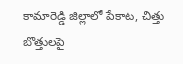కామారెడ్డి జిల్లాలో పేకాట, చిత్తు బొత్తులపై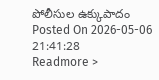పోలీసుల ఉక్కుపాదం
Posted On 2026-05-06 21:41:28
Readmore >